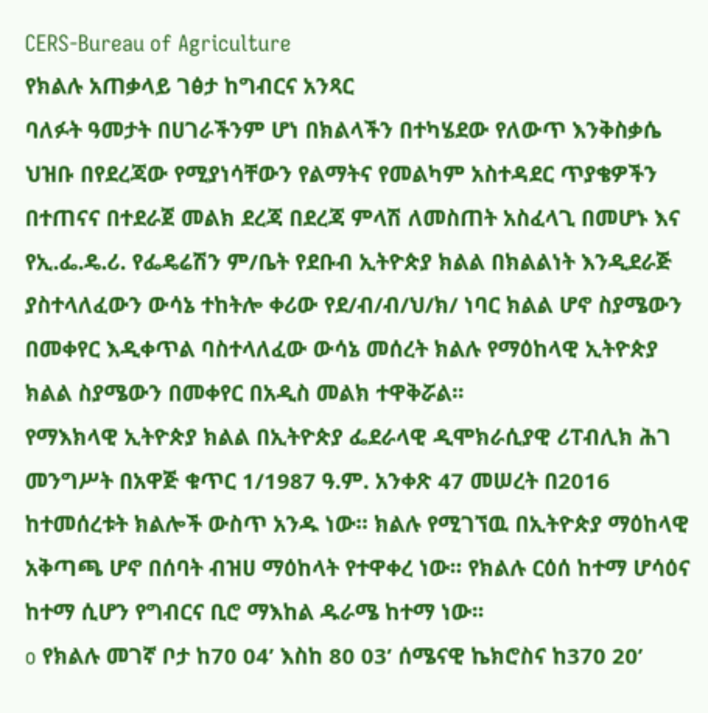CERS-Bureau of Agriculture
የክልሉ አጠቃላይ ገፅታ ከግብርና አንጻር
ባለፉት ዓመታት በሀገራችንም ሆነ በክልላችን በተካሄደው የለውጥ እንቅስቃሴ ህዝቡ በየደረጃው የሚያነሳቸውን የልማትና የመልካም አስተዳደር ጥያቄዎችን በተጠናና በተደራጀ መልክ ደረጃ በደረጃ ምላሽ ለመስጠት አስፈላጊ በመሆኑ እና የኢ.ፌ.ዴ.ሪ. የፌዴሬሽን ም/ቤት የደቡብ ኢትዮጵያ ክልል በክልልነት እንዲደራጅ ያስተላለፈውን ውሳኔ ተከትሎ ቀሪው የደ/ብ/ብ/ህ/ክ/ ነባር ክልል ሆኖ ስያሜውን በመቀየር እዲቀጥል ባስተላለፈው ውሳኔ መሰረት ክልሉ የማዕከላዊ ኢትዮጵያ ክልል ስያሜውን በመቀየር በአዲስ መልክ ተዋቅሯል፡፡
የማእክላዊ ኢትዮጵያ ክልል በኢትዮጵያ ፌደራላዊ ዲሞክራሲያዊ ሪፐብሊክ ሕገ መንግሥት በአዋጅ ቁጥር 1/1987 ዓ.ም. አንቀጽ 47 መሠረት በ2016 ከተመሰረቱት ክልሎች ውስጥ አንዱ ነው፡፡ ክልሉ የሚገኘዉ በኢትዮጵያ ማዕከላዊ አቅጣጫ ሆኖ በሰባት ብዝሀ ማዕከላት የተዋቀረ ነው፡፡ የክልሉ ርዕሰ ከተማ ሆሳዕና ከተማ ሲሆን የግብርና ቢሮ ማእከል ዱራሜ ከተማ ነው፡፡
o የክልሉ መገኛ ቦታ ከ70 04’ እስከ 80 03’ ሰሜናዊ ኬክሮስና ከ370 20’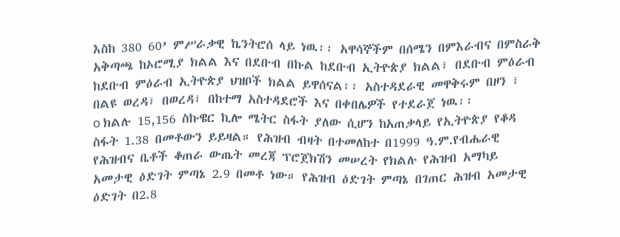እስከ 380 60’ ምሥራቃዊ ኬንትሮሰ ላይ ነዉ፡፡ አዋሳኞችም በሰሜን በምእራብና በምስራቅ አቅጣጫ ከኦሮሚያ ክልል እና በደቡብ በኩል ከደቡብ ኢትዮጵያ ክልል፣ በደቡብ ምዕራብ ከደቡብ ምዕራብ ኢትዮጵያ ህዝቦች ክልል ይዋሰናል፡፡ አስተዳደራዊ መዋቅሩም በዞን ፣ በልዩ ወረዳ፣ በወረዳ፣ በከተማ አስተዳደሮች እና በቀበሌዎች የተደራጀ ነዉ፡፡
o ክልሉ 15,156 ስኩዌር ኪሎ ሜትር ስፋት ያለው ሲሆን ከአጠቃላይ የኢትዮጵያ የቆዳ ስፋት 1.38 በመቶውን ይይዛል። የሕዝብ ብዛት በተመለከተ በ1999 ዓ.ም.የብሔራዊ የሕዝብና ቤቶች ቆጠራ ውጤት መረጃ ፕሮጀክሽን መሠረት የክልሉ የሕዝብ አማካይ አመታዊ ዕድገት ምጣኔ 2.9 በመቶ ነው። የሕዝብ ዕድገት ምጣኔ በገጠር ሕዝብ አመታዊ ዕድገት በ2.8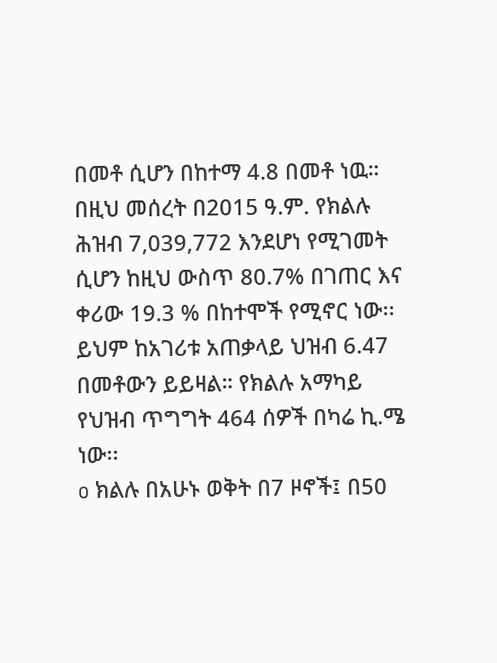በመቶ ሲሆን በከተማ 4.8 በመቶ ነዉ። በዚህ መሰረት በ2015 ዓ.ም. የክልሉ ሕዝብ 7,039,772 እንደሆነ የሚገመት ሲሆን ከዚህ ውስጥ 80.7% በገጠር እና ቀሪው 19.3 % በከተሞች የሚኖር ነው፡፡ ይህም ከአገሪቱ አጠቃላይ ህዝብ 6.47 በመቶውን ይይዛል። የክልሉ አማካይ የህዝብ ጥግግት 464 ሰዎች በካሬ ኪ.ሜ ነው፡፡
o ክልሉ በአሁኑ ወቅት በ7 ዞኖች፤ በ50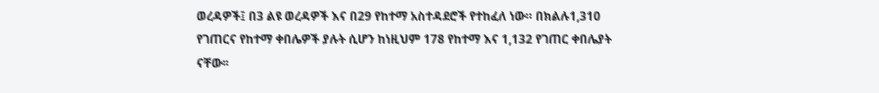ወረዳዎች፤ በ3 ልዩ ወረዳዎች እና በ29 የከተማ አስተዳደሮች የተከፈለ ነው። በክልሉ1,310 የገጠርና የከተማ ቀበሌዎች ያሉት ሲሆን ከነዚህም 178 የከተማ እና 1,132 የገጠር ቀበሌያት ናቸው፡፡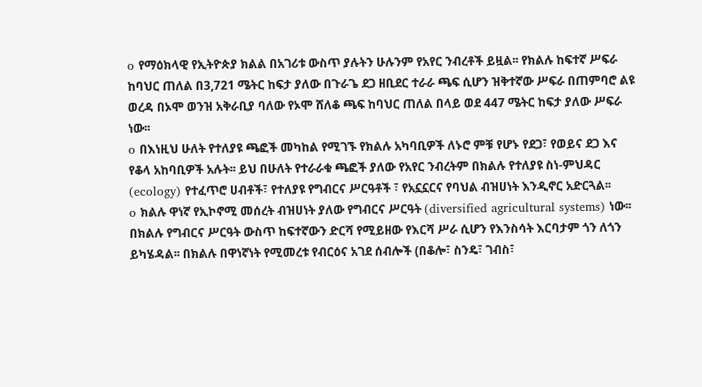o የማዕክላዊ የኢትዮጵያ ክልል በአገሪቱ ውስጥ ያሉትን ሁሉንም የአየር ንብረቶች ይዟል፡፡ የክልሉ ከፍተኛ ሥፍራ ከባህር ጠለል በ3,721 ሜትር ከፍታ ያለው በጉራጌ ደጋ ዘቢደር ተራራ ጫፍ ሲሆን ዝቅተኛው ሥፍራ በጠምባሮ ልዩ ወረዳ በኦሞ ወንዝ አቅራቢያ ባለው የኦሞ ሸለቆ ጫፍ ከባህር ጠለል በላይ ወደ 447 ሜትር ከፍታ ያለው ሥፍራ ነው፡፡
o በእነዚህ ሁለት የተለያዩ ጫፎች መካከል የሚገኙ የክልሉ አካባቢዎች ለኑሮ ምቹ የሆኑ የደጋ፣ የወይና ደጋ እና የቆላ አከባቢዎች አሉት፡፡ ይህ በሁለት የተራራቁ ጫፎች ያለው የአየር ንብረትም በክልሉ የተለያዩ ስነ-ምህዳር (ecology) የተፈጥሮ ሀብቶች፣ የተለያዩ የግብርና ሥርዓቶች ፣ የአኗኗርና የባህል ብዝሀነት እንዲኖር አድርጓል፡፡
o ክልሉ ዋነኛ የኢኮኖሚ መሰረት ብዝሀነት ያለው የግብርና ሥርዓት (diversified agricultural systems) ነው፡፡ በክልሉ የግብርና ሥርዓት ውስጥ ከፍተኛውን ድርሻ የሚይዘው የእርሻ ሥራ ሲሆን የእንስሳት እርባታም ጎን ለጎን ይካሄዳል፡፡ በክልሉ በዋነኛነት የሚመረቱ የብርዕና አገደ ሰብሎች (በቆሎ፣ ስንዴ፣ ገብስ፣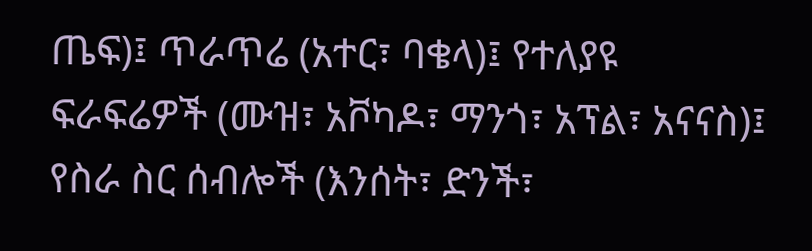ጤፍ)፤ ጥራጥሬ (አተር፣ ባቄላ)፤ የተለያዩ ፍራፍሬዎች (ሙዝ፣ አቮካዶ፣ ማንጎ፣ አፕል፣ አናናስ)፤ የስራ ስር ሰብሎች (እንሰት፣ ድንች፣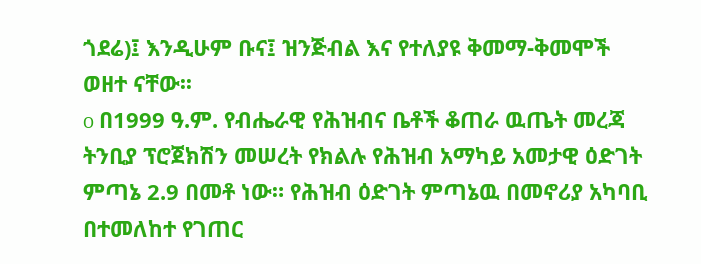ጎደሬ)፤ እንዲሁም ቡና፤ ዝንጅብል እና የተለያዩ ቅመማ-ቅመሞች ወዘተ ናቸው፡፡
o በ1999 ዓ.ም. የብሔራዊ የሕዝብና ቤቶች ቆጠራ ዉጤት መረጃ ትንቢያ ፕሮጀክሽን መሠረት የክልሉ የሕዝብ አማካይ አመታዊ ዕድገት ምጣኔ 2.9 በመቶ ነው። የሕዝብ ዕድገት ምጣኔዉ በመኖሪያ አካባቢ በተመለከተ የገጠር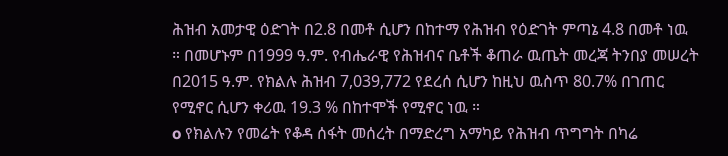ሕዝብ አመታዊ ዕድገት በ2.8 በመቶ ሲሆን በከተማ የሕዝብ የዕድገት ምጣኔ 4.8 በመቶ ነዉ ። በመሆኑም በ1999 ዓ.ም. የብሔራዊ የሕዝብና ቤቶች ቆጠራ ዉጤት መረጃ ትንበያ መሠረት በ2015 ዓ.ም. የክልሉ ሕዝብ 7,039,772 የደረሰ ሲሆን ከዚህ ዉስጥ 80.7% በገጠር የሚኖር ሲሆን ቀሪዉ 19.3 % በከተሞች የሚኖር ነዉ ።
o የክልሉን የመሬት የቆዳ ሰፋት መሰረት በማድረግ አማካይ የሕዝብ ጥግግት በካሬ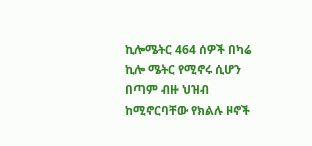ኪሎሜትር 464 ሰዎች በካሬ ኪሎ ሜትር የሚኖሩ ሲሆን በጣም ብዙ ህዝብ ከሚኖርባቸው የክልሉ ዞኖች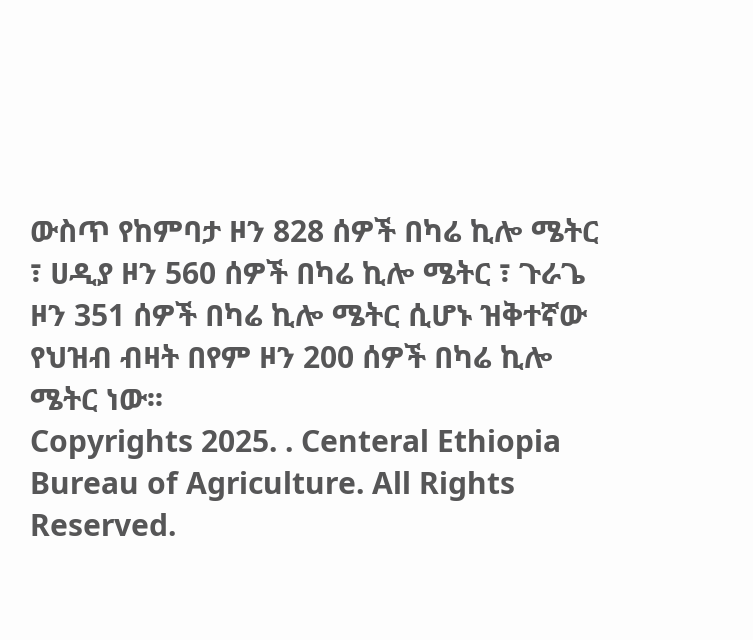ውስጥ የከምባታ ዞን 828 ሰዎች በካሬ ኪሎ ሜትር ፣ ሀዲያ ዞን 560 ሰዎች በካሬ ኪሎ ሜትር ፣ ጉራጌ ዞን 351 ሰዎች በካሬ ኪሎ ሜትር ሲሆኑ ዝቅተኛው የህዝብ ብዛት በየም ዞን 200 ሰዎች በካሬ ኪሎ ሜትር ነው፡፡
Copyrights 2025. . Centeral Ethiopia Bureau of Agriculture. All Rights Reserved.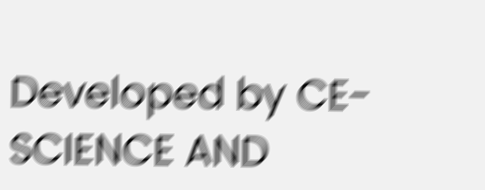Developed by CE-SCIENCE AND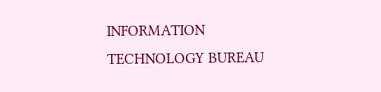INFORMATION TECHNOLOGY BUREAU